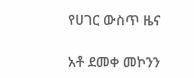የሀገር ውስጥ ዜና

አቶ ደመቀ መኮንን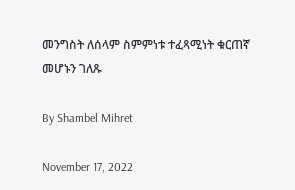መንግስት ለሰላም ስምምነቱ ተፈጻሚነት ቁርጠኛ መሆኑን ገለጹ

By Shambel Mihret

November 17, 2022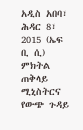አዲስ አበባ፣ ሕዳር 8፣ 2015 (ኤፍ ቢ ሲ) ምክትል ጠቅላይ ሚኒስትርና የውጭ ጉዳይ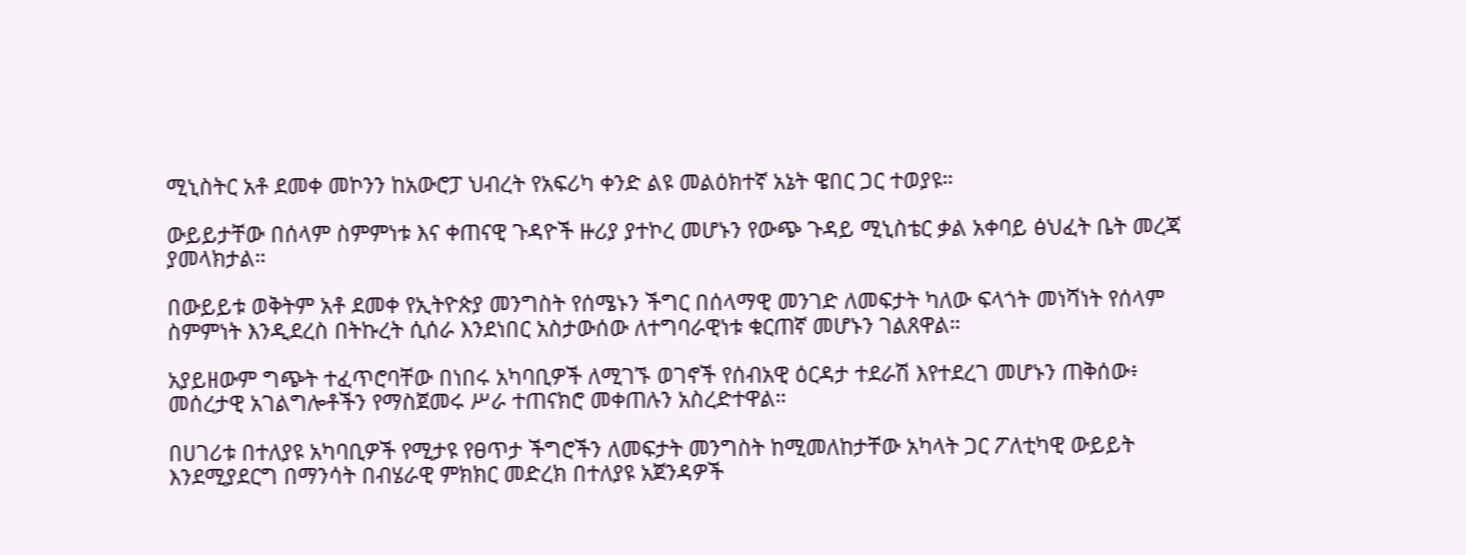ሚኒስትር አቶ ደመቀ መኮንን ከአውሮፓ ህብረት የአፍሪካ ቀንድ ልዩ መልዕክተኛ አኔት ዌበር ጋር ተወያዩ።

ውይይታቸው በሰላም ስምምነቱ እና ቀጠናዊ ጉዳዮች ዙሪያ ያተኮረ መሆኑን የውጭ ጉዳይ ሚኒስቴር ቃል አቀባይ ፅህፈት ቤት መረጃ ያመላክታል።

በውይይቱ ወቅትም አቶ ደመቀ የኢትዮጵያ መንግስት የሰሜኑን ችግር በሰላማዊ መንገድ ለመፍታት ካለው ፍላጎት መነሻነት የሰላም ስምምነት እንዲደረስ በትኩረት ሲሰራ እንደነበር አስታውሰው ለተግባራዊነቱ ቁርጠኛ መሆኑን ገልጸዋል።

አያይዘውም ግጭት ተፈጥሮባቸው በነበሩ አካባቢዎች ለሚገኙ ወገኖች የሰብአዊ ዕርዳታ ተደራሽ እየተደረገ መሆኑን ጠቅሰው፥ መሰረታዊ አገልግሎቶችን የማስጀመሩ ሥራ ተጠናክሮ መቀጠሉን አስረድተዋል።

በሀገሪቱ በተለያዩ አካባቢዎች የሚታዩ የፀጥታ ችግሮችን ለመፍታት መንግስት ከሚመለከታቸው አካላት ጋር ፖለቲካዊ ውይይት እንደሚያደርግ በማንሳት በብሄራዊ ምክክር መድረክ በተለያዩ አጀንዳዎች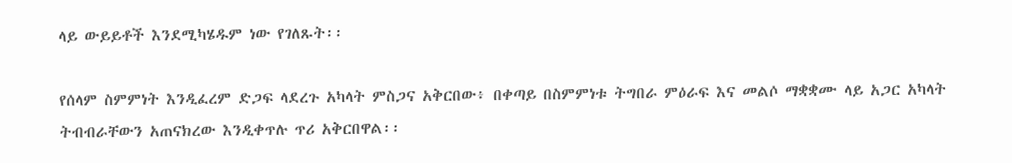ላይ ውይይቶች እንደሚካሄዱም ነው የገለጹት፡፡

የሰላም ስምምነት እንዲፈረም ድጋፍ ላደረጉ አካላት ምስጋና አቅርበው፥ በቀጣይ በስምምነቱ ትግበራ ምዕራፍ እና መልሶ ማቋቋሙ ላይ አጋር አካላት ትብብራቸውን አጠናክረው እንዲቀጥሉ ጥሪ አቅርበዋል፡፡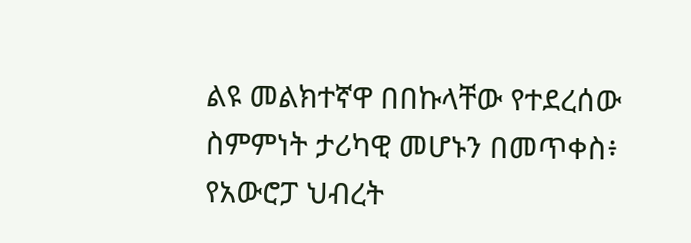ልዩ መልክተኛዋ በበኩላቸው የተደረሰው ስምምነት ታሪካዊ መሆኑን በመጥቀስ፥ የአውሮፓ ህብረት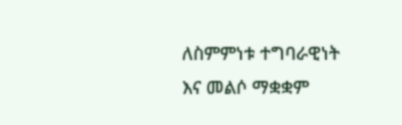ለስምምነቱ ተግባራዊነት እና መልሶ ማቋቋም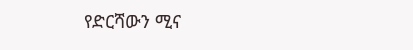የድርሻውን ሚና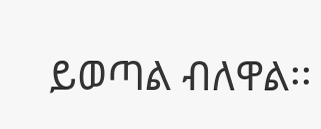ይወጣል ብለዋል፡፡